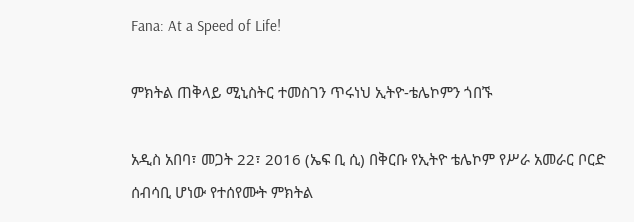Fana: At a Speed of Life!

ምክትል ጠቅላይ ሚኒስትር ተመስገን ጥሩነህ ኢትዮ-ቴሌኮምን ጎበኙ

አዲስ አበባ፣ መጋት 22፣ 2016 (ኤፍ ቢ ሲ) በቅርቡ የኢትዮ ቴሌኮም የሥራ አመራር ቦርድ ሰብሳቢ ሆነው የተሰየሙት ምክትል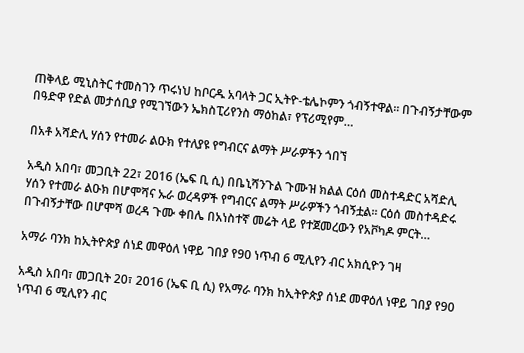ጠቅላይ ሚኒስትር ተመስገን ጥሩነህ ከቦርዱ አባላት ጋር ኢትዮ-ቴሌኮምን ጎብኝተዋል፡፡ በጉብኝታቸውም በዓድዋ የድል መታሰቢያ የሚገኘውን ኤክስፒሪየንስ ማዕከል፣ የፕሪሚየም…

በአቶ አሻድሊ ሃሰን የተመራ ልዑክ የተለያዩ የግብርና ልማት ሥራዎችን ጎበኘ

አዲስ አበባ፣ መጋቢት 22፣ 2016 (ኤፍ ቢ ሲ) በቤኒሻንጉል ጉሙዝ ክልል ርዕሰ መስተዳድር አሻድሊ ሃሰን የተመራ ልዑክ በሆሞሻና ኡራ ወረዳዎች የግብርና ልማት ሥራዎችን ጎብኝቷል፡፡ ርዕሰ መስተዳድሩ በጉብኝታቸው በሆሞሻ ወረዳ ጉሙ ቀበሌ በአነስተኛ መሬት ላይ የተጀመረውን የአቮካዶ ምርት…

አማራ ባንክ ከኢትዮጵያ ሰነደ መዋዕለ ነዋይ ገበያ የ90 ነጥብ 6 ሚሊየን ብር አክሲዮን ገዛ

አዲስ አበባ፣ መጋቢት 20፣ 2016 (ኤፍ ቢ ሲ) የአማራ ባንክ ከኢትዮጵያ ሰነደ መዋዕለ ነዋይ ገበያ የ90 ነጥብ 6 ሚሊየን ብር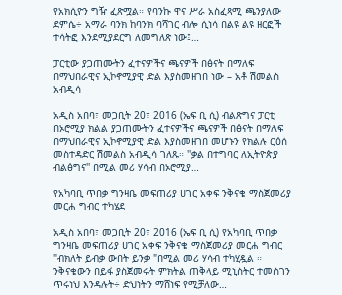የአክሲዮን ግዥ ፈጽሟል። የባንኩ ዋና ሥራ አስፈጻሚ ጫንያለው ደምሴ÷ አማራ ባንክ ከባንክ ባሻገር ብሎ ሲነሳ በልዩ ልዩ ዘርፎች ተሳትፎ እንደሚያደርግ ለመግለጽ ነው፤…

ፓርቲው ያጋጠሙትን ፈተናዎችና ጫናዎች በፅናት በማለፍ በማህበራዊና ኢኮኖሚያዊ ድል እያስመዘገበ ነው – አቶ ሽመልስ አብዲሳ

አዲስ አበባ፣ መጋቢት 20፣ 2016 (ኤፍ ቢ ሲ) ብልጽግና ፓርቲ በኦሮሚያ ክልል ያጋጠሙትን ፈተናዎችና ጫናዎች በፅናት በማለፍ በማህበራዊና ኢኮኖሚያዊ ድል እያስመዘገበ መሆኑን የክልሉ ርዕሰ መስተዳድር ሽመልስ አብዲሳ ገለጹ። ''ቃል በተግባር ለኢትዮጵያ ብልፅግና'' በሚል መሪ ሃሳብ በኦሮሚያ…

የአካባቢ ጥበቃ ግንዛቤ መፍጠሪያ ሀገር አቀፍ ንቅናቄ ማስጀመሪያ መርሐ ግብር ተካሄደ

አዲስ አበባ፣ መጋቢት 20፣ 2016 (ኤፍ ቢ ሲ) የአካባቢ ጥበቃ ግንዛቤ መፍጠሪያ ሀገር አቀፍ ንቅናቄ ማስጀመሪያ መርሐ ግብር "ብክለት ይብቃ ውበት ይንቃ "በሚል መሪ ሃሳብ ተካሂዷል ። ንቅናቄውን በይፋ ያስጀመሩት ምክትል ጠቅላይ ሚኒስትር ተመስገን ጥሩነህ እንዳሉት÷ ድህነትን ማሸነፍ የሚቻለው…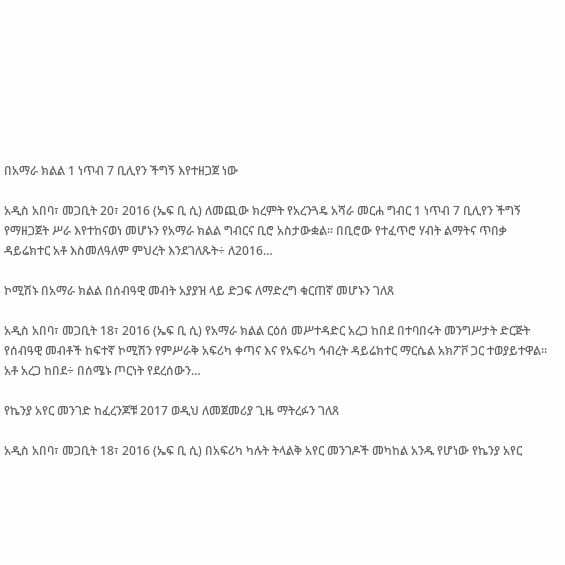በአማራ ክልል 1 ነጥብ 7 ቢሊየን ችግኝ እየተዘጋጀ ነው

አዲስ አበባ፣ መጋቢት 20፣ 2016 (ኤፍ ቢ ሲ) ለመጪው ክረምት የአረንጓዴ አሻራ መርሐ ግብር 1 ነጥብ 7 ቢሊየን ችግኝ የማዘጋጀት ሥራ እየተከናወነ መሆኑን የአማራ ክልል ግብርና ቢሮ አስታውቋል። በቢሮው የተፈጥሮ ሃብት ልማትና ጥበቃ ዳይሬክተር አቶ እስመለዓለም ምህረት እንደገለጹት÷ ለ2016…

ኮሚሽኑ በአማራ ክልል በሰብዓዊ መብት አያያዝ ላይ ድጋፍ ለማድረግ ቁርጠኛ መሆኑን ገለጸ

አዲስ አበባ፣ መጋቢት 18፣ 2016 (ኤፍ ቢ ሲ) የአማራ ክልል ርዕሰ መሥተዳድር አረጋ ከበደ በተባበሩት መንግሥታት ድርጅት የሰብዓዊ መብቶች ከፍተኛ ኮሚሽን የምሥራቅ አፍሪካ ቀጣና እና የአፍሪካ ኅብረት ዳይሬክተር ማርሴል አክፖቮ ጋር ተወያይተዋል። አቶ አረጋ ከበደ÷ በሰሜኑ ጦርነት የደረሰውን…

የኬንያ አየር መንገድ ከፈረንጆቹ 2017 ወዲህ ለመጀመሪያ ጊዜ ማትረፉን ገለጸ

አዲስ አበባ፣ መጋቢት 18፣ 2016 (ኤፍ ቢ ሲ) በአፍሪካ ካሉት ትላልቅ አየር መንገዶች መካከል አንዱ የሆነው የኬንያ አየር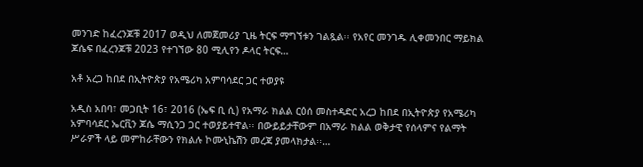መንገድ ከፈረንጆቹ 2017 ወዲህ ለመጀመሪያ ጊዜ ትርፍ ማግኘቱን ገልጿል፡፡ የአየር መንገዱ ሊቀመንበር ማይክል ጆሴፍ በፈረንጆቹ 2023 የተገኘው 80 ሚሊየን ዶላር ትርፍ…

አቶ አረጋ ከበደ በኢትዮጵያ የአሜሪካ አምባሳደር ጋር ተወያዩ

አዲስ አበባ፣ መጋቢት 16፣ 2016 (ኤፍ ቢ ሲ) የአማራ ክልል ርዕሰ መስተዳድር አረጋ ከበደ በኢትዮጵያ የአሜሪካ አምባሳደር ኤርቪን ጆሴ ማሲንጋ ጋር ተወያይተዋል፡፡ በውይይታቸውም በአማራ ክልል ወቅታዊ የሰላምና የልማት ሥራዎች ላይ መምከራቸውን የክልሉ ኮሙኒኬሽን መረጃ ያመላክታል፡፡…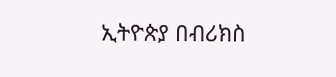ኢትዮጵያ በብሪክስ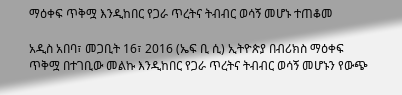ማዕቀፍ ጥቅሟ እንዲከበር የጋራ ጥረትና ትብብር ወሳኝ መሆኑ ተጠቆመ

አዲስ አበባ፣ መጋቢት 16፣ 2016 (ኤፍ ቢ ሲ) ኢትዮጵያ በብሪክስ ማዕቀፍ ጥቅሟ በተገቢው መልኩ እንዲከበር የጋራ ጥረትና ትብብር ወሳኝ መሆኑን የውጭ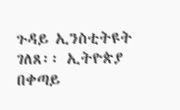ጉዳይ ኢንስቲትዩት ገለጸ፡፡ ኢትዮጵያ በቀጣይ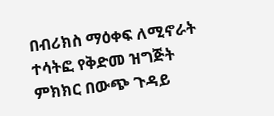በብሪክስ ማዕቀፍ ለሚኖራት ተሳትፎ የቅድመ ዝግጅት ምክክር በውጭ ጉዳይ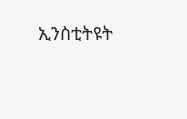ኢንስቲትዩት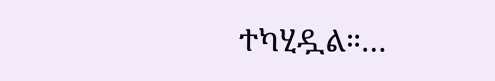ተካሂዷል።…